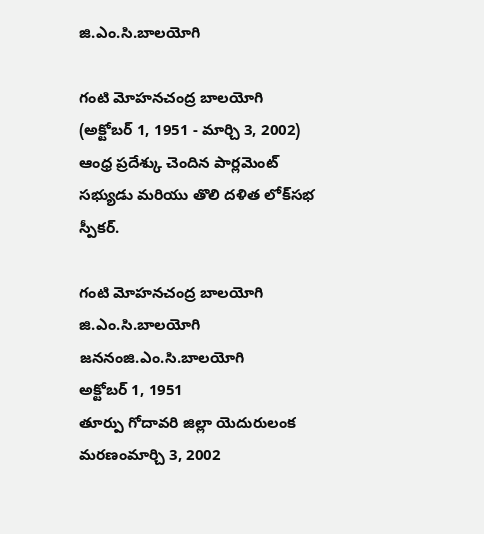జి.ఎం.సి.బాలయోగి

గంటి మోహనచంద్ర బాలయోగి (అక్టోబర్ 1, 1951 - మార్చి 3, 2002) ఆంధ్ర ప్రదేశ్కు చెందిన పార్లమెంట్ సభ్యుడు మరియు తొలి దళిత లోక్‌సభ స్పీకర్.

గంటి మోహనచంద్ర బాలయోగి
జి.ఎం.సి.బాలయోగి
జననంజి.ఎం.సి.బాలయోగి
అక్టోబర్ 1, 1951
తూర్పు గోదావరి జిల్లా యెదురులంక
మరణంమార్చి 3, 2002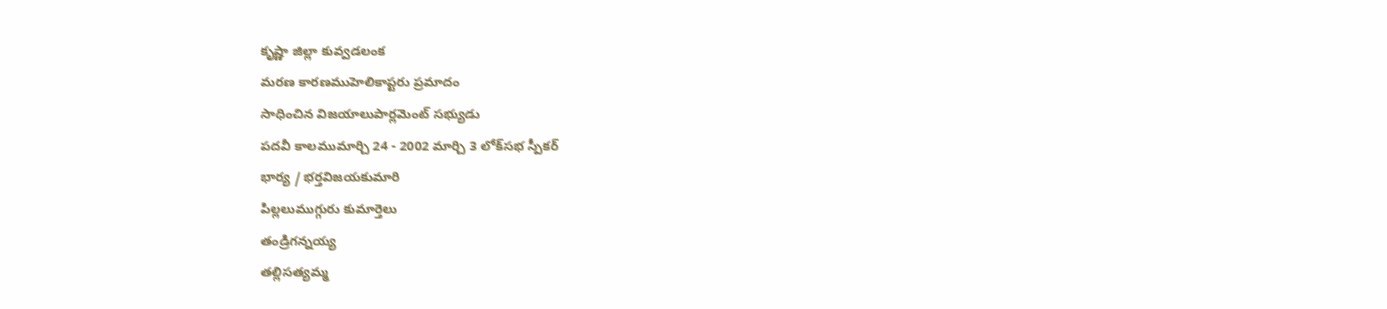కృష్ణా జిల్లా కువ్వడలంక
మరణ కారణముహెలికాప్టరు ప్రమాదం
సాధించిన విజయాలుపార్లమెంట్ సభ్యుడు
పదవీ కాలముమార్చి 24 - 2002 మార్చి 3 లోక్‌సభ స్పీకర్
భార్య / భర్తవిజయకుమారి
పిల్లలుముగ్గురు కుమార్తెలు
తండ్రిగన్నయ్య
తల్లిసత్యమ్మ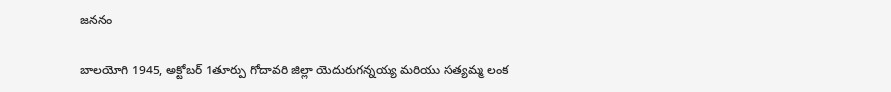జననం

బాలయోగి 1945, అక్టోబర్ 1తూర్పు గోదావరి జిల్లా యెదురుగన్నయ్య మరియు సత్యమ్మ లంక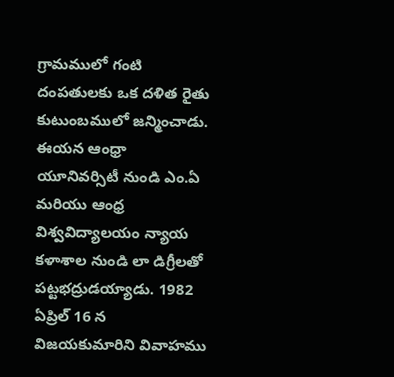గ్రామములో గంటి దంపతులకు ఒక దళిత రైతు కుటుంబములో జన్మించాడు. ఈయన ఆంధ్రా యూనివర్సిటీ నుండి ఎం.ఏ మరియు ఆంధ్ర విశ్వవిద్యాలయం న్యాయ కళాశాల నుండి లా డిగ్రీలతో పట్టభద్రుడయ్యాడు. 1982 ఏప్రిల్ 16 న విజయకుమారిని వివాహము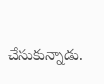చేసుకున్నాడు.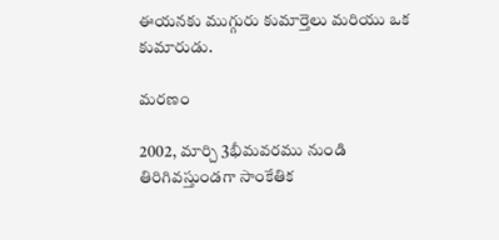ఈయనకు ముగ్గురు కుమార్తెలు మరియు ఒక కుమారుడు.

మరణం

2002, మార్చి 3భీమవరము నుండి తిరిగివస్తుండగా సాంకేతిక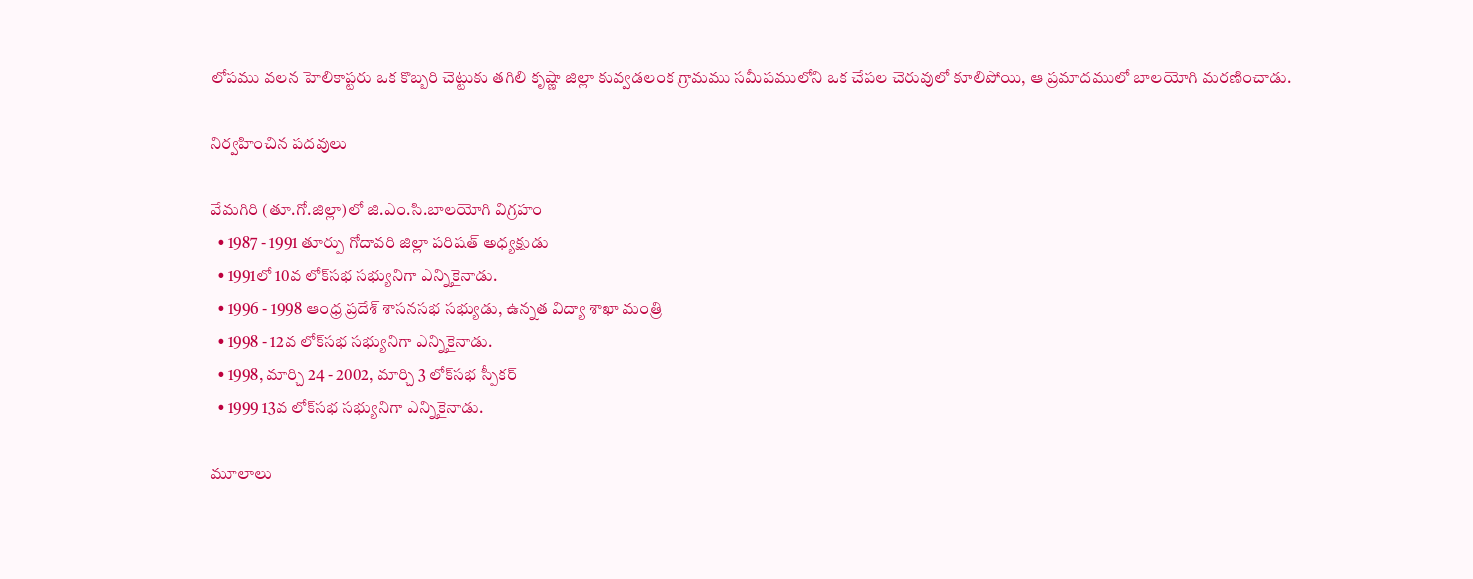లోపము వలన హెలికాప్టరు ఒక కొబ్బరి చెట్టుకు తగిలి కృష్ణా జిల్లా కువ్వడలంక గ్రామము సమీపములోని ఒక చేపల చెరువులో కూలిపోయి, ఆ ప్రమాదములో బాలయోగి మరణించాడు.

నిర్వహించిన పదవులు

వేమగిరి (తూ.గో.జిల్లా)లో జి.ఎం.సి.బాలయోగి విగ్రహం
  • 1987 - 1991 తూర్పు గోదావరి జిల్లా పరిషత్ అధ్యక్షుడు
  • 1991లో 10వ లోక్‌సభ సభ్యునిగా ఎన్నికైనాడు.
  • 1996 - 1998 ఆంధ్ర ప్రదేశ్ శాసనసభ సభ్యుడు, ఉన్నత విద్యా శాఖా మంత్రి
  • 1998 - 12వ లోక్‌సభ సభ్యునిగా ఎన్నికైనాడు.
  • 1998, మార్చి 24 - 2002, మార్చి 3 లోక్‌సభ స్పీకర్
  • 1999 13వ లోక్‌సభ సభ్యునిగా ఎన్నికైనాడు.

మూలాలు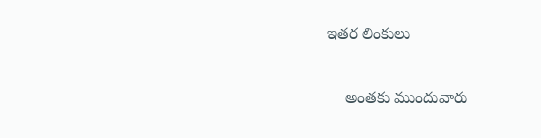ఇతర లింకులు

    అంతకు ముందువారు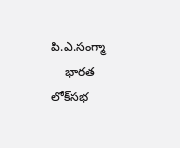పి.ఎ.సంగ్మా
    భారత లోక్‌సభ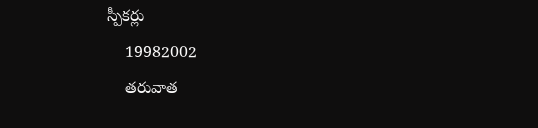స్పీకర్లు
    19982002
    తరువాత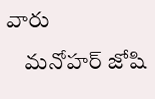వారు
    మనోహర్ జోషి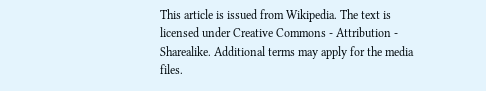This article is issued from Wikipedia. The text is licensed under Creative Commons - Attribution - Sharealike. Additional terms may apply for the media files.